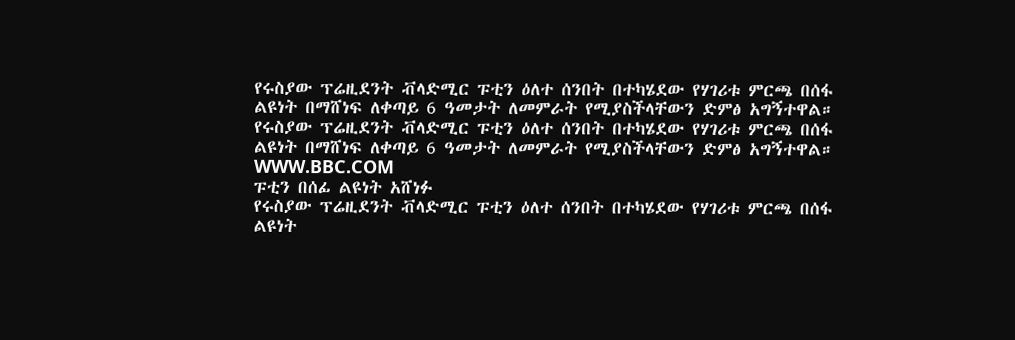የሩስያው ፕሬዚደንት ቭላድሚር ፑቲን ዕለተ ሰንበት በተካሄደው የሃገሪቱ ምርጫ በሰፋ ልዩነት በማሸነፍ ለቀጣይ 6 ዓመታት ለመምራት የሚያስችላቸውን ድምፅ አግኝተዋል።
የሩስያው ፕሬዚደንት ቭላድሚር ፑቲን ዕለተ ሰንበት በተካሄደው የሃገሪቱ ምርጫ በሰፋ ልዩነት በማሸነፍ ለቀጣይ 6 ዓመታት ለመምራት የሚያስችላቸውን ድምፅ አግኝተዋል።
WWW.BBC.COM
ፑቲን በሰፊ ልዩነት አሸነፉ
የሩስያው ፕሬዚደንት ቭላድሚር ፑቲን ዕለተ ሰንበት በተካሄደው የሃገሪቱ ምርጫ በሰፋ ልዩነት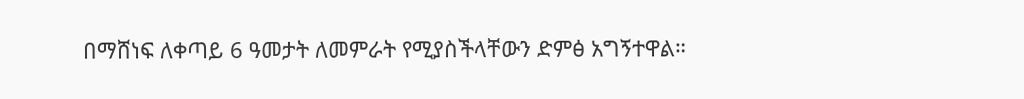በማሸነፍ ለቀጣይ 6 ዓመታት ለመምራት የሚያስችላቸውን ድምፅ አግኝተዋል።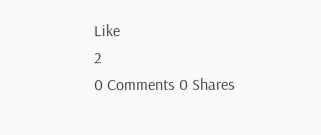Like
2
0 Comments 0 Shares